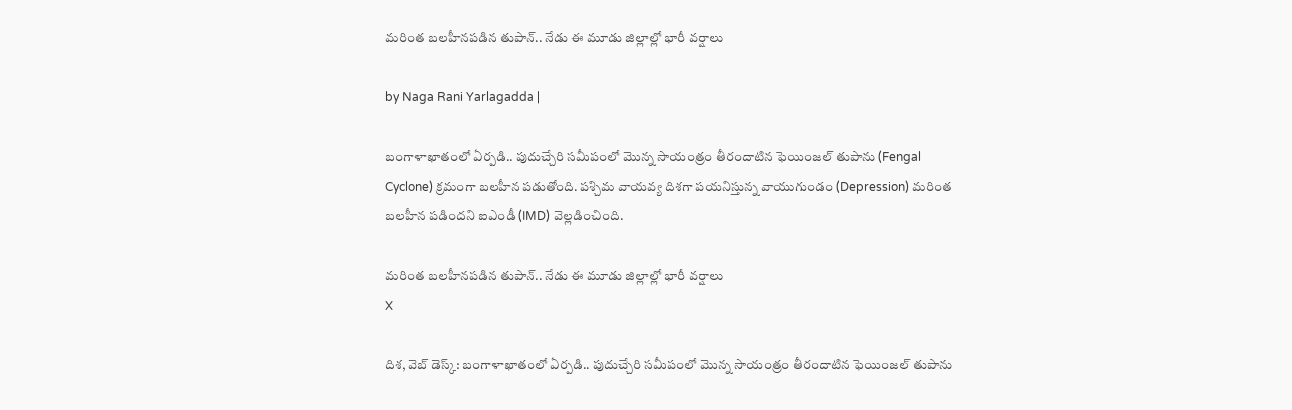మరింత బలహీనపడిన తుపాన్.. నేడు ఈ మూడు జిల్లాల్లో భారీ వర్షాలు

by Naga Rani Yarlagadda |

బంగాళాఖాతంలో ఏర్పడి.. పుదుచ్చేరి సమీపంలో మొన్న సాయంత్రం తీరందాటిన ఫెయింజల్ తుపాను (Fengal Cyclone) క్రమంగా బలహీన పడుతోంది. పశ్చిమ వాయవ్య దిశగా పయనిస్తున్న వాయుగుండం (Depression) మరింత బలహీన పడిందని ఐఎండీ (IMD) వెల్లడించింది.

మరింత బలహీనపడిన తుపాన్.. నేడు ఈ మూడు జిల్లాల్లో భారీ వర్షాలు
X

దిశ, వెబ్ డెస్క్: బంగాళాఖాతంలో ఏర్పడి.. పుదుచ్చేరి సమీపంలో మొన్న సాయంత్రం తీరందాటిన ఫెయింజల్ తుపాను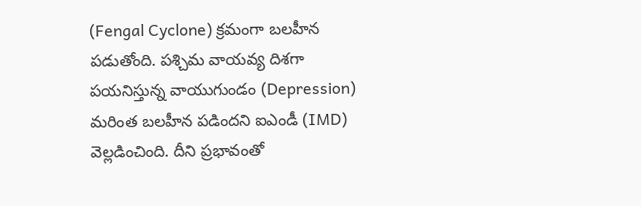(Fengal Cyclone) క్రమంగా బలహీన పడుతోంది. పశ్చిమ వాయవ్య దిశగా పయనిస్తున్న వాయుగుండం (Depression) మరింత బలహీన పడిందని ఐఎండీ (IMD) వెల్లడించింది. దీని ప్రభావంతో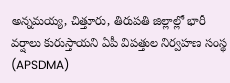అన్నమయ్య, చిత్తూరు, తిరుపతి జిల్లాల్లో భారీ వర్షాలు కురుస్తాయని ఏపీ విపత్తుల నిర్వహణ సంస్థ (APSDMA)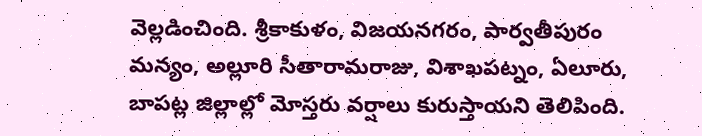వెల్లడించింది. శ్రీకాకుళం, విజయనగరం, పార్వతీపురం మన్యం, అల్లూరి సీతారామరాజు, విశాఖపట్నం, ఏలూరు, బాపట్ల జిల్లాల్లో మోస్తరు వర్షాలు కురుస్తాయని తెలిపింది.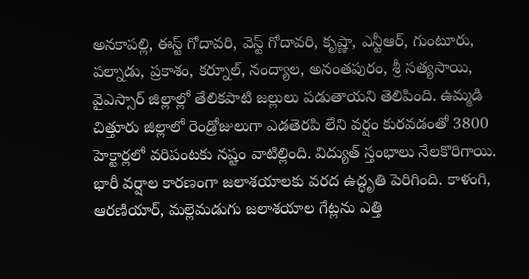అనకాపల్లి, ఈస్ట్ గోదావరి, వెస్ట్ గోదావరి, కృష్ణా, ఎన్టీఆర్, గుంటూరు, పల్నాడు, ప్రకాశం, కర్నూల్, నంద్యాల, అనంతపురం, శ్రీ సత్యసాయి, వైఎస్సార్ జిల్లాల్లో తేలికపాటి జల్లులు పడుతాయని తెలిపింది. ఉమ్మడి చిత్తూరు జిల్లాలో రెండ్రోజులుగా ఎడతెరపి లేని వర్షం కురవడంతో 3800 హెక్టార్లలో వరిపంటకు నష్టం వాటిల్లింది. విద్యుత్ స్తంభాలు నేలకొరిగాయి. భారీ వర్షాల కారణంగా జలాశయాలకు వరద ఉద్ధృతి పెరిగింది. కాళంగి, ఆరణియార్, మల్లెమడుగు జలాశయాల గేట్లను ఎత్తి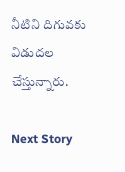నీటిని దిగువకు విడుదల చేస్తున్నారు.

Next Story